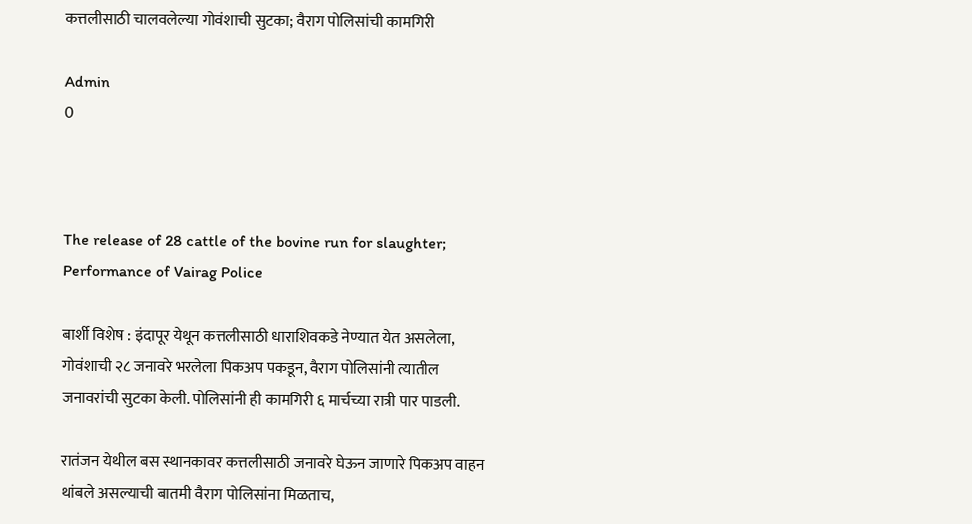कत्तलीसाठी चालवलेल्या गोवंशाची सुटका; वैराग पोलिसांची कामगिरी

Admin
0



The release of 28 cattle of the bovine run for slaughter; Performance of Vairag Police

बार्शी विशेष : इंदापूर येथून कत्तलीसाठी धाराशिवकडे नेण्यात येत असलेला, गोवंशाची २८ जनावरे भरलेला पिकअप पकडून, वैराग पोलिसांनी त्यातील जनावरांची सुटका केली. पोलिसांनी ही कामगिरी ६ मार्चच्या रात्री पार पाडली.

रातंजन येथील बस स्थानकावर कत्तलीसाठी जनावरे घेऊन जाणारे पिकअप वाहन थांबले असल्याची बातमी वैराग पोलिसांना मिळताच,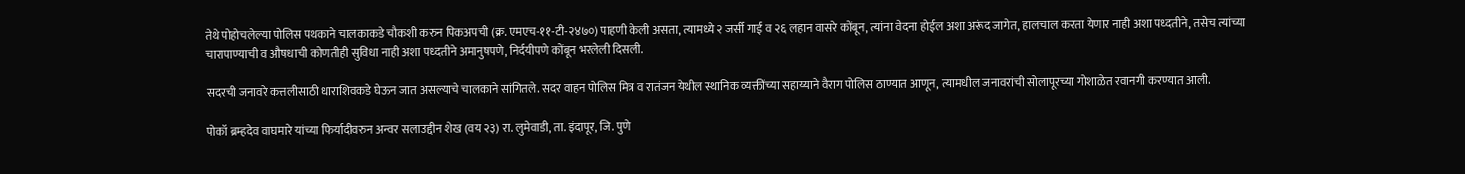तेथे पोहोचलेल्या पोलिस पथकाने चालकाकडे चौकशी करुन पिकअपची (क्र. एमएच-११-टी-२४७०) पाहणी केली असता, त्यामध्ये २ जर्सी गाई व २६ लहान वासरे कोंबून, त्यांना वेदना होईल अशा अरूंद जागेत, हालचाल करता येणार नाही अशा पध्दतीने, तसेच त्यांच्या चारापाण्याची व औषधाची कोणतीही सुविधा नाही अशा पध्दतीने अमानुषपणे, निर्दयीपणे कोंबून भरलेली दिसली.

सदरची जनावरे कत्तलीसाठी धाराशिवकडे घेऊन जात असल्याचे चालकाने सांगितले. सदर वाहन पोलिस मित्र व रातंजन येथील स्थानिक व्यक्तींच्या सहाय्याने वैराग पोलिस ठाण्यात आणून, त्यामधील जनावरांची सोलापूरच्या गोशाळेत रवानगी करण्यात आली.

पोकॉ ब्रम्हदेव वाघमारे यांच्या फिर्यादीवरुन अन्वर सलाउद्दीन शेख (वय २३) रा. लुमेवाडी, ता. इंदापूर, जि. पुणे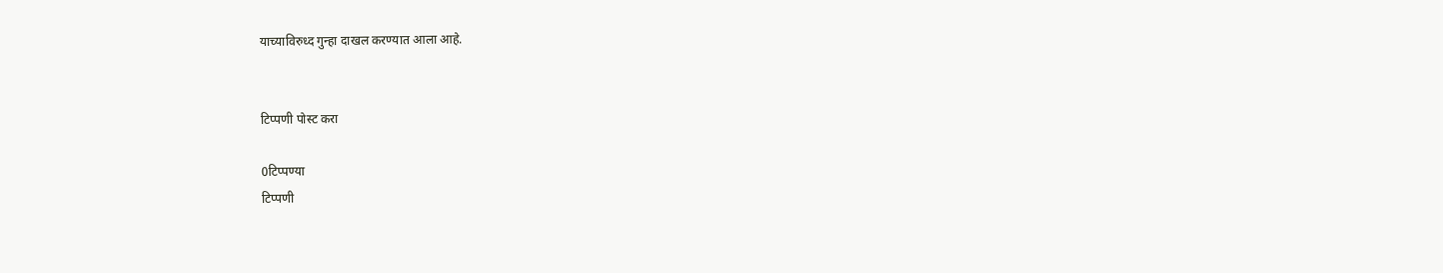याच्याविरुध्द गुन्हा दाखल करण्यात आला आहे.


टिप्पणी पोस्ट करा

0टिप्पण्या
टिप्पणी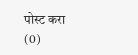पोस्ट करा (0)